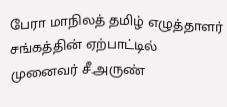பேரா மாநிலத் தமிழ் எழுத்தாளர் சங்கத்தின் ஏற்பாட்டில் முனைவர் சீ.அருண்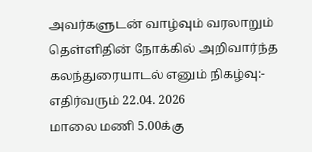அவர்களுடன் வாழ்வும் வரலாறும் தெள்ளிதின் நோக்கில் அறிவார்ந்த கலந்துரையாடல் எனும் நிகழ்வு:-
எதிர்வரும் 22.04. 2026
மாலை மணி 5.00க்கு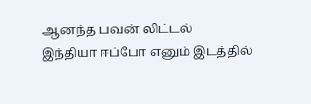ஆனந்த பவன் லிட்டல்
இந்தியா ஈப்போ எனும் இடத்தில்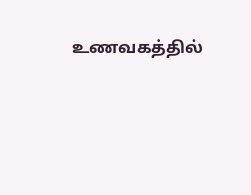உணவகத்தில்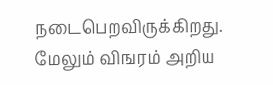நடைபெறவிருக்கிறது. மேலும் விஙரம் அறிய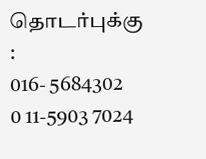தொடர்புக்கு :
016- 5684302
0 11-5903 7024